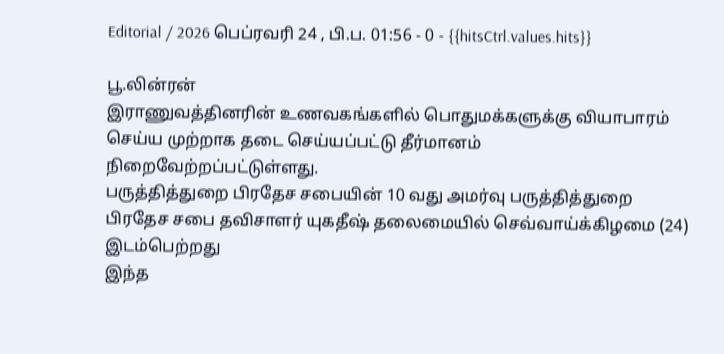Editorial / 2026 பெப்ரவரி 24 , பி.ப. 01:56 - 0 - {{hitsCtrl.values.hits}}

பூ.லின்ரன்
இராணுவத்தினரின் உணவகங்களில் பொதுமக்களுக்கு வியாபாரம் செய்ய முற்றாக தடை செய்யப்பட்டு தீர்மானம் நிறைவேற்றப்பட்டுள்ளது.
பருத்தித்துறை பிரதேச சபையின் 10 வது அமர்வு பருத்தித்துறை பிரதேச சபை தவிசாளர் யுகதீஷ் தலைமையில் செவ்வாய்க்கிழமை (24) இடம்பெற்றது
இந்த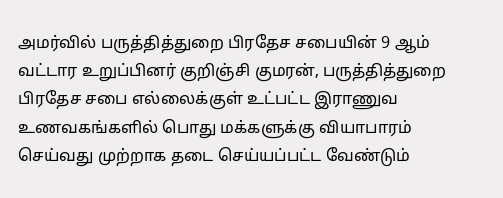அமர்வில் பருத்தித்துறை பிரதேச சபையின் 9 ஆம் வட்டார உறுப்பினர் குறிஞ்சி குமரன், பருத்தித்துறை பிரதேச சபை எல்லைக்குள் உட்பட்ட இராணுவ உணவகங்களில் பொது மக்களுக்கு வியாபாரம் செய்வது முற்றாக தடை செய்யப்பட்ட வேண்டும்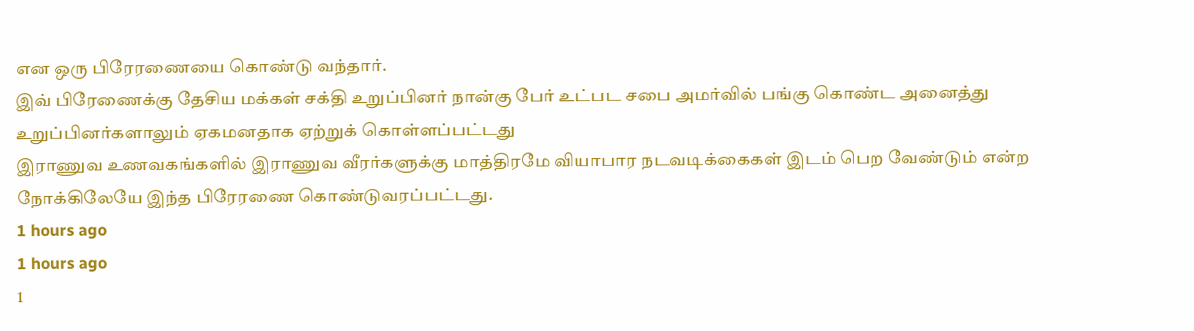என ஒரு பிரேரணையை கொண்டு வந்தார்.
இவ் பிரேணைக்கு தேசிய மக்கள் சக்தி உறுப்பினர் நான்கு பேர் உட்பட சபை அமர்வில் பங்கு கொண்ட அனைத்து உறுப்பினர்களாலும் ஏகமனதாக ஏற்றுக் கொள்ளப்பட்டது
இராணுவ உணவகங்களில் இராணுவ வீரர்களுக்கு மாத்திரமே வியாபார நடவடிக்கைகள் இடம் பெற வேண்டும் என்ற நோக்கிலேயே இந்த பிரேரணை கொண்டுவரப்பட்டது.
1 hours ago
1 hours ago
1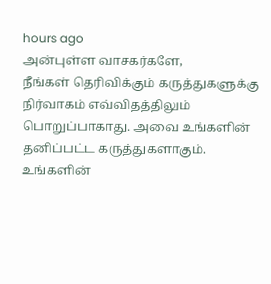hours ago
அன்புள்ள வாசகர்களே,
நீங்கள் தெரிவிக்கும் கருத்துகளுக்கு நிர்வாகம் எவ்விதத்திலும் பொறுப்பாகாது. அவை உங்களின் தனிப்பட்ட கருத்துகளாகும். உங்களின்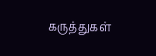கருத்துகள்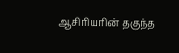ஆசிரியரின் தகுந்த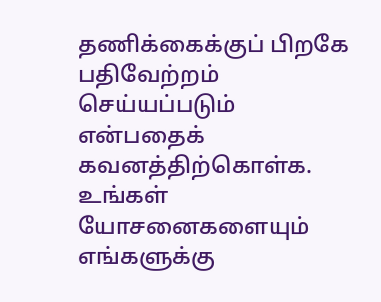தணிக்கைக்குப் பிறகே பதிவேற்றம் செய்யப்படும் என்பதைக் கவனத்திற்கொள்க. உங்கள் யோசனைகளையும் எங்களுக்கு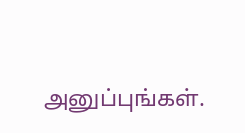அனுப்புங்கள்.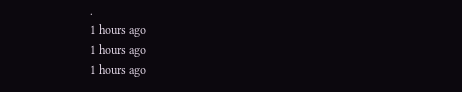.
1 hours ago
1 hours ago
1 hours ago